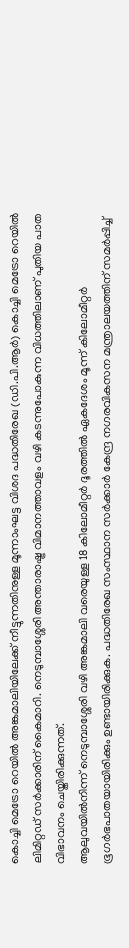കൊച്ചി മെട്രോ റെയിൽ അങ്കമാലിയിലേക്ക് നീട്ടുന്നതിനുള്ള മൂന്നാംഘട്ട വിശദ പദ്ധതിരേഖ (ഡി.പി.ആർ) കൊച്ചി മെട്രോ റെയിൽ ലിമിറ്റഡ് സർക്കാരിന് കൈമാറി. നെടുമ്പാശ്ശേരി അന്താരാഷ്ട്ര വിമാനത്താവളം വഴി കടന്നുപോകുന്ന വിധത്തിലാണ് പുതിയ പാത വിഭാവനം ചെയ്തിരിക്കുന്നത്.
ആലുവയിൽനിന്ന് നെടുമ്പാശ്ശേരി വഴി അങ്കമാലി വരെയുള്ള 18 കിലോമീറ്റർ ദൂരത്തിൽ ഏകദേശം മൂന്ന് കിലോമീറ്റർ ഭൂഗർഭപാതയായിരിക്കും ഉണ്ടായിരിക്കുക. പദ്ധതിരേഖ സംസ്ഥാന സർക്കാർ കേന്ദ്ര നഗരവികസന മന്ത്രാലയത്തിന് സമർപ്പിച്ച്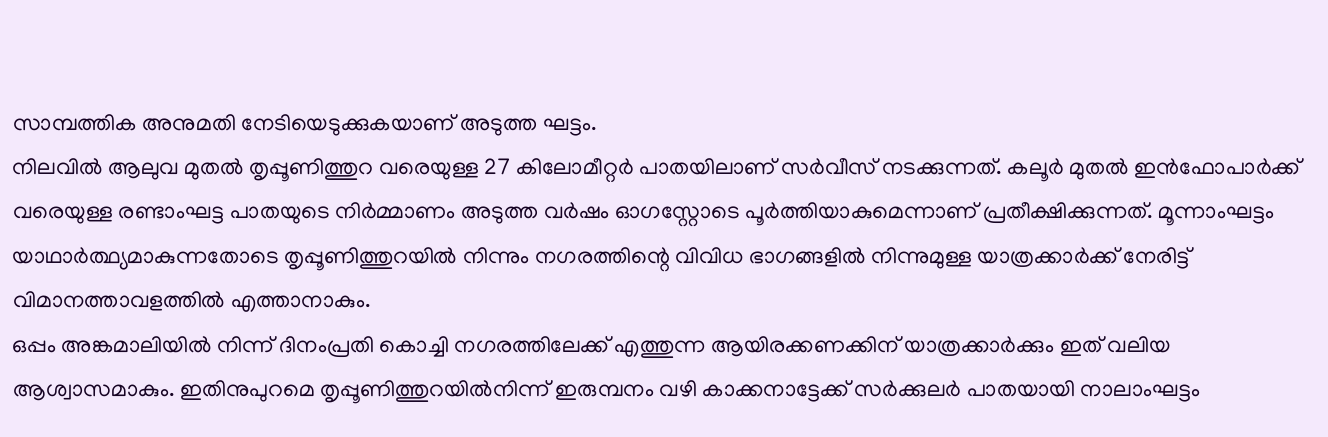സാമ്പത്തിക അനുമതി നേടിയെടുക്കുകയാണ് അടുത്ത ഘട്ടം.
നിലവിൽ ആലുവ മുതൽ തൃപ്പൂണിത്തുറ വരെയുള്ള 27 കിലോമീറ്റർ പാതയിലാണ് സർവീസ് നടക്കുന്നത്. കലൂർ മുതൽ ഇൻഫോപാർക്ക് വരെയുള്ള രണ്ടാംഘട്ട പാതയുടെ നിർമ്മാണം അടുത്ത വർഷം ഓഗസ്റ്റോടെ പൂർത്തിയാകുമെന്നാണ് പ്രതീക്ഷിക്കുന്നത്. മൂന്നാംഘട്ടം യാഥാർത്ഥ്യമാകുന്നതോടെ തൃപ്പൂണിത്തുറയിൽ നിന്നും നഗരത്തിന്റെ വിവിധ ഭാഗങ്ങളിൽ നിന്നുമുള്ള യാത്രക്കാർക്ക് നേരിട്ട് വിമാനത്താവളത്തിൽ എത്താനാകും.
ഒപ്പം അങ്കമാലിയിൽ നിന്ന് ദിനംപ്രതി കൊച്ചി നഗരത്തിലേക്ക് എത്തുന്ന ആയിരക്കണക്കിന് യാത്രക്കാർക്കും ഇത് വലിയ ആശ്വാസമാകും. ഇതിനുപുറമെ തൃപ്പൂണിത്തുറയിൽനിന്ന് ഇരുമ്പനം വഴി കാക്കനാട്ടേക്ക് സർക്കുലർ പാതയായി നാലാംഘട്ടം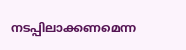നടപ്പിലാക്കണമെന്ന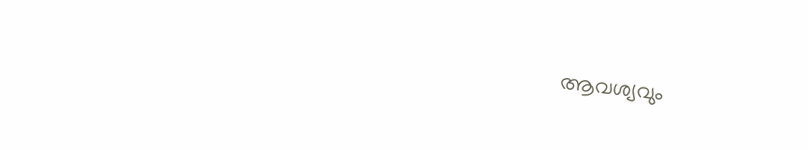ആവശ്യവും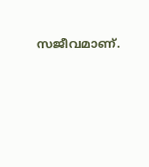സജീവമാണ്.